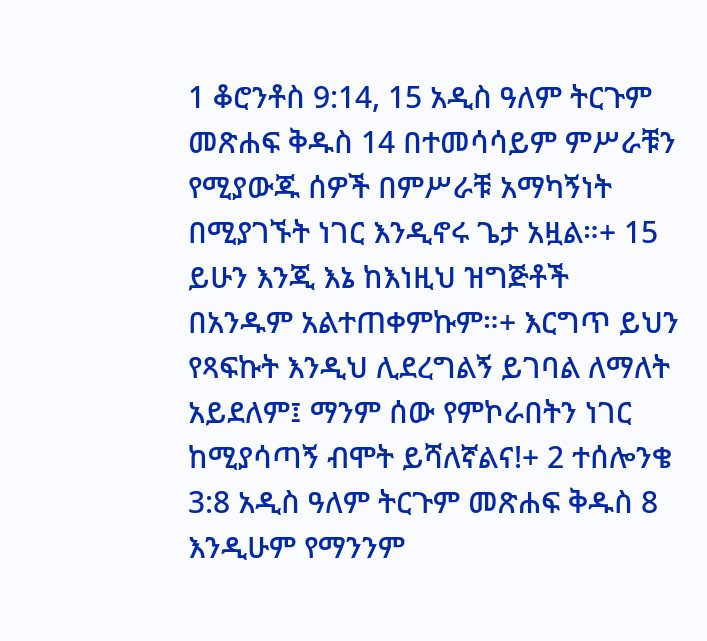1 ቆሮንቶስ 9:14, 15 አዲስ ዓለም ትርጉም መጽሐፍ ቅዱስ 14 በተመሳሳይም ምሥራቹን የሚያውጁ ሰዎች በምሥራቹ አማካኝነት በሚያገኙት ነገር እንዲኖሩ ጌታ አዟል።+ 15 ይሁን እንጂ እኔ ከእነዚህ ዝግጅቶች በአንዱም አልተጠቀምኩም።+ እርግጥ ይህን የጻፍኩት እንዲህ ሊደረግልኝ ይገባል ለማለት አይደለም፤ ማንም ሰው የምኮራበትን ነገር ከሚያሳጣኝ ብሞት ይሻለኛልና!+ 2 ተሰሎንቄ 3:8 አዲስ ዓለም ትርጉም መጽሐፍ ቅዱስ 8 እንዲሁም የማንንም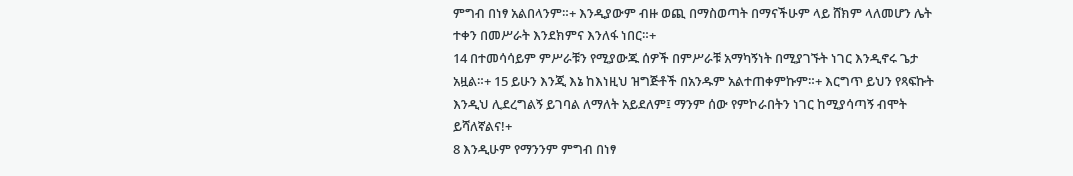ምግብ በነፃ አልበላንም።+ እንዲያውም ብዙ ወጪ በማስወጣት በማናችሁም ላይ ሸክም ላለመሆን ሌት ተቀን በመሥራት እንደክምና እንለፋ ነበር።+
14 በተመሳሳይም ምሥራቹን የሚያውጁ ሰዎች በምሥራቹ አማካኝነት በሚያገኙት ነገር እንዲኖሩ ጌታ አዟል።+ 15 ይሁን እንጂ እኔ ከእነዚህ ዝግጅቶች በአንዱም አልተጠቀምኩም።+ እርግጥ ይህን የጻፍኩት እንዲህ ሊደረግልኝ ይገባል ለማለት አይደለም፤ ማንም ሰው የምኮራበትን ነገር ከሚያሳጣኝ ብሞት ይሻለኛልና!+
8 እንዲሁም የማንንም ምግብ በነፃ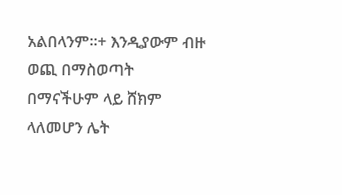አልበላንም።+ እንዲያውም ብዙ ወጪ በማስወጣት በማናችሁም ላይ ሸክም ላለመሆን ሌት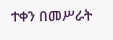ተቀን በመሥራት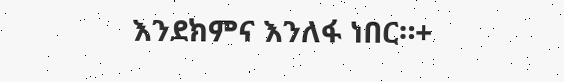እንደክምና እንለፋ ነበር።+